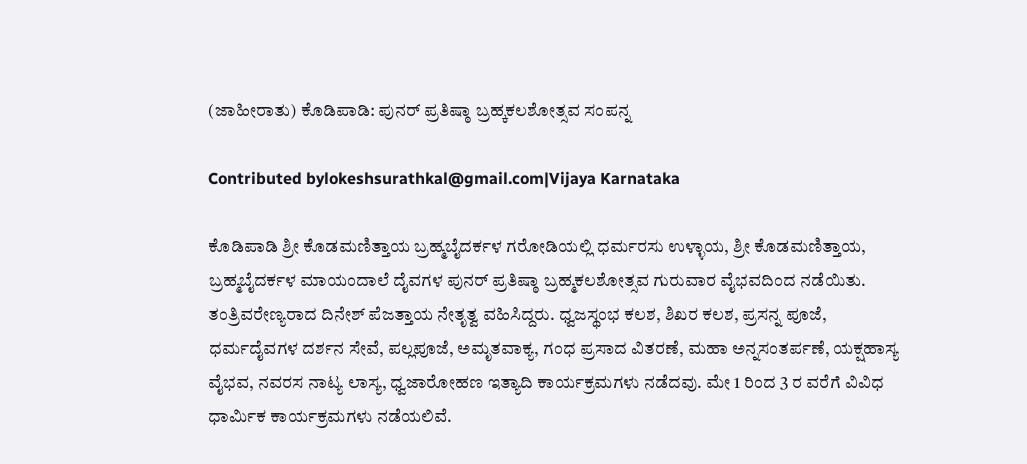(ಜಾಹೀರಾತು) ಕೊಡಿಪಾಡಿ: ಪುನರ್ ಪ್ರತಿಷ್ಠಾ ಬ್ರಹ್ಕಕಲಶೋತ್ಸವ ಸಂಪನ್ನ

Contributed bylokeshsurathkal@gmail.com|Vijaya Karnataka

ಕೊಡಿಪಾಡಿ ಶ್ರೀ ಕೊಡಮಣಿತ್ತಾಯ ಬ್ರಹ್ಮಬೈದರ್ಕಳ ಗರೋಡಿಯಲ್ಲಿ ಧರ್ಮರಸು ಉಳ್ಳಾಯ, ಶ್ರೀ ಕೊಡಮಣಿತ್ತಾಯ, ಬ್ರಹ್ಮಬೈದರ್ಕಳ ಮಾಯಂದಾಲೆ ದೈವಗಳ ಪುನರ್‌ ಪ್ರತಿಷ್ಠಾ ಬ್ರಹ್ಮಕಲಶೋತ್ಸವ ಗುರುವಾರ ವೈಭವದಿಂದ ನಡೆಯಿತು. ತಂತ್ರಿವರೇಣ್ಯರಾದ ದಿನೇಶ್‌ ಪೆಜತ್ತಾಯ ನೇತೃತ್ವ ವಹಿಸಿದ್ದರು. ಧ್ವಜಸ್ಥಂಭ ಕಲಶ, ಶಿಖರ ಕಲಶ, ಪ್ರಸನ್ನ ಪೂಜೆ, ಧರ್ಮದೈವಗಳ ದರ್ಶನ ಸೇವೆ, ಪಲ್ಲಪೂಜೆ, ಅಮೃತವಾಕ್ಯ, ಗಂಧ ಪ್ರಸಾದ ವಿತರಣೆ, ಮಹಾ ಅನ್ನಸಂತರ್ಪಣೆ, ಯಕ್ಷಹಾಸ್ಯ ವೈಭವ, ನವರಸ ನಾಟ್ಯ ಲಾಸ್ಯ, ಧ್ವಜಾರೋಹಣ ಇತ್ಯಾದಿ ಕಾರ್ಯಕ್ರಮಗಳು ನಡೆದವು. ಮೇ 1 ರಿಂದ 3 ರ ವರೆಗೆ ವಿವಿಧ ಧಾರ್ಮಿಕ ಕಾರ್ಯಕ್ರಮಗಳು ನಡೆಯಲಿವೆ.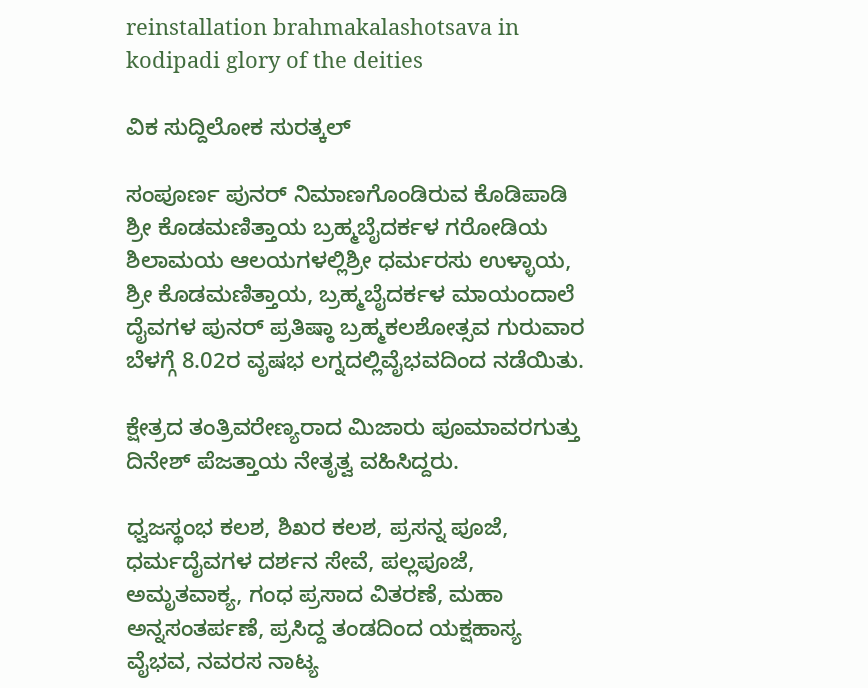reinstallation brahmakalashotsava in kodipadi glory of the deities

ವಿಕ ಸುದ್ದಿಲೋಕ ಸುರತ್ಕಲ್

ಸಂಪೂರ್ಣ ಪುನರ್ ನಿಮಾಣಗೊಂಡಿರುವ ಕೊಡಿಪಾಡಿ ಶ್ರೀ ಕೊಡಮಣಿತ್ತಾಯ ಬ್ರಹ್ಮಬೈದರ್ಕಳ ಗರೋಡಿಯ ಶಿಲಾಮಯ ಆಲಯಗಳಲ್ಲಿಶ್ರೀ ಧರ್ಮರಸು ಉಳ್ಳಾಯ, ಶ್ರೀ ಕೊಡಮಣಿತ್ತಾಯ, ಬ್ರಹ್ಮಬೈದರ್ಕಳ ಮಾಯಂದಾಲೆ ದೈವಗಳ ಪುನರ್ ಪ್ರತಿಷ್ಠಾ ಬ್ರಹ್ಮಕಲಶೋತ್ಸವ ಗುರುವಾರ ಬೆಳಗ್ಗೆ 8.02ರ ವೃಷಭ ಲಗ್ನದಲ್ಲಿವೈಭವದಿಂದ ನಡೆಯಿತು.

ಕ್ಷೇತ್ರದ ತಂತ್ರಿವರೇಣ್ಯರಾದ ಮಿಜಾರು ಪೂಮಾವರಗುತ್ತು ದಿನೇಶ್ ಪೆಜತ್ತಾಯ ನೇತೃತ್ವ ವಹಿಸಿದ್ದರು.

ಧ್ವಜಸ್ಥಂಭ ಕಲಶ, ಶಿಖರ ಕಲಶ, ಪ್ರಸನ್ನ ಪೂಜೆ, ಧರ್ಮದೈವಗಳ ದರ್ಶನ ಸೇವೆ, ಪಲ್ಲಪೂಜೆ, ಅಮೃತವಾಕ್ಯ, ಗಂಧ ಪ್ರಸಾದ ವಿತರಣೆ, ಮಹಾ ಅನ್ನಸಂತರ್ಪಣೆ, ಪ್ರಸಿದ್ದ ತಂಡದಿಂದ ಯಕ್ಷಹಾಸ್ಯ ವೈಭವ, ನವರಸ ನಾಟ್ಯ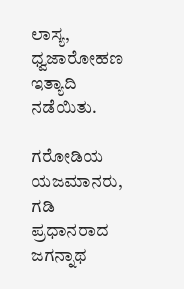ಲಾಸ್ಯ, ಧ್ವಜಾರೋಹಣ ಇತ್ಯಾದಿ ನಡೆಯಿತು.

ಗರೋಡಿಯ ಯಜಮಾನರು, ಗಡಿ ಪ್ರಧಾನರಾದ ಜಗನ್ನಾಥ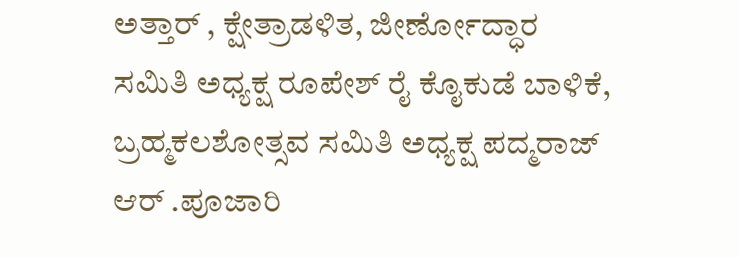ಅತ್ತಾರ್ , ಕ್ಷೇತ್ರಾಡಳಿತ, ಜೀರ್ಣೋದ್ಧಾರ ಸಮಿತಿ ಅಧ್ಯಕ್ಷ ರೂಪೇಶ್ ರೈ ಕೊೖಕುಡೆ ಬಾಳಿಕೆ, ಬ್ರಹ್ಮಕಲಶೋತ್ಸವ ಸಮಿತಿ ಅಧ್ಯಕ್ಷ ಪದ್ಮರಾಜ್ ಆರ್ .ಪೂಜಾರಿ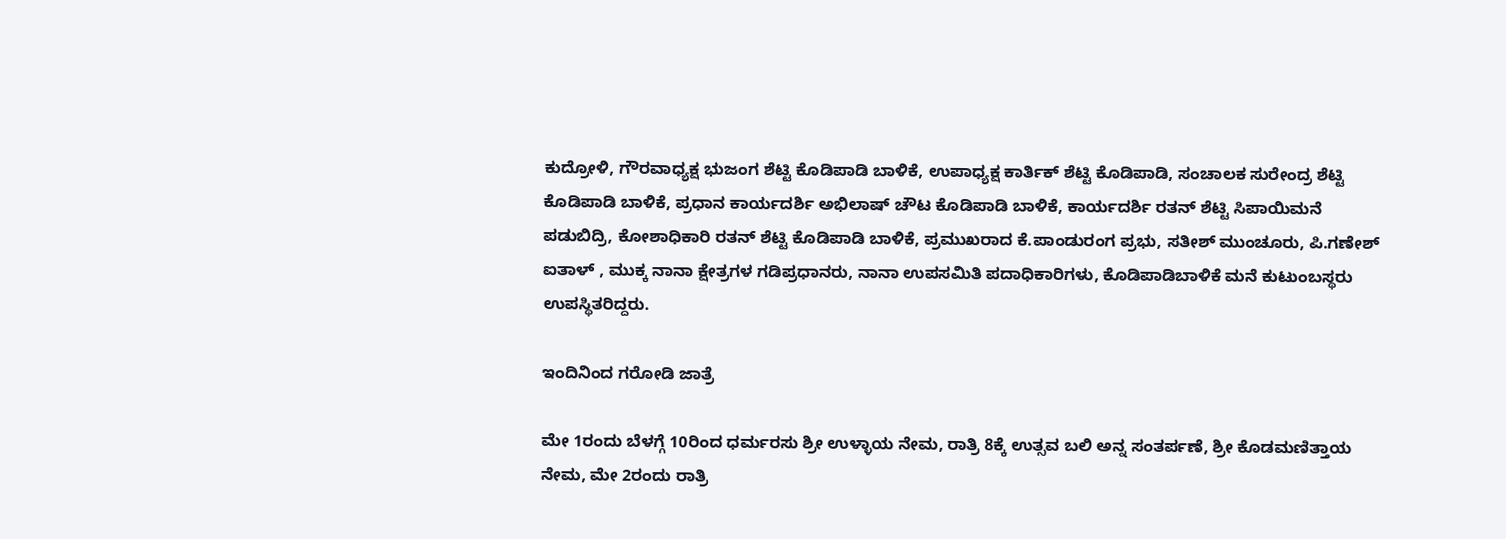ಕುದ್ರೋಳಿ, ಗೌರವಾಧ್ಯಕ್ಷ ಭುಜಂಗ ಶೆಟ್ಟಿ ಕೊಡಿಪಾಡಿ ಬಾಳಿಕೆ, ಉಪಾಧ್ಯಕ್ಷ ಕಾರ್ತಿಕ್ ಶೆಟ್ಟಿ ಕೊಡಿಪಾಡಿ, ಸಂಚಾಲಕ ಸುರೇಂದ್ರ ಶೆಟ್ಟಿ ಕೊಡಿಪಾಡಿ ಬಾಳಿಕೆ, ಪ್ರಧಾನ ಕಾರ್ಯದರ್ಶಿ ಅಭಿಲಾಷ್ ಚೌಟ ಕೊಡಿಪಾಡಿ ಬಾಳಿಕೆ, ಕಾರ್ಯದರ್ಶಿ ರತನ್ ಶೆಟ್ಟಿ ಸಿಪಾಯಿಮನೆ ಪಡುಬಿದ್ರಿ, ಕೋಶಾಧಿಕಾರಿ ರತನ್ ಶೆಟ್ಟಿ ಕೊಡಿಪಾಡಿ ಬಾಳಿಕೆ, ಪ್ರಮುಖರಾದ ಕೆ.ಪಾಂಡುರಂಗ ಪ್ರಭು, ಸತೀಶ್ ಮುಂಚೂರು, ಪಿ.ಗಣೇಶ್ ಐತಾಳ್ , ಮುಕ್ಕ ನಾನಾ ಕ್ಷೇತ್ರಗಳ ಗಡಿಪ್ರಧಾನರು, ನಾನಾ ಉಪಸಮಿತಿ ಪದಾಧಿಕಾರಿಗಳು, ಕೊಡಿಪಾಡಿಬಾಳಿಕೆ ಮನೆ ಕುಟುಂಬಸ್ಥರು ಉಪಸ್ಥಿತರಿದ್ದರು.

ಇಂದಿನಿಂದ ಗರೋಡಿ ಜಾತ್ರೆ

ಮೇ 1ರಂದು ಬೆಳಗ್ಗೆ 10ರಿಂದ ಧರ್ಮರಸು ಶ್ರೀ ಉಳ್ಳಾಯ ನೇಮ, ರಾತ್ರಿ 8ಕ್ಕೆ ಉತ್ಸವ ಬಲಿ ಅನ್ನ ಸಂತರ್ಪಣೆ, ಶ್ರೀ ಕೊಡಮಣಿತ್ತಾಯ ನೇಮ, ಮೇ 2ರಂದು ರಾತ್ರಿ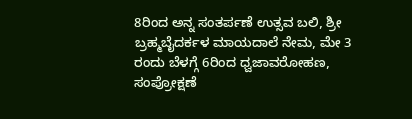8ರಿಂದ ಅನ್ನ ಸಂತರ್ಪಣೆ ಉತ್ಸವ ಬಲಿ, ಶ್ರೀ ಬ್ರಹ್ಮಬೈದರ್ಕಳ ಮಾಯದಾಲೆ ನೇಮ, ಮೇ 3 ರಂದು ಬೆಳಗ್ಗೆ 6ರಿಂದ ಧ್ವಜಾವರೋಹಣ, ಸಂಪ್ರೋಕ್ಷಣೆ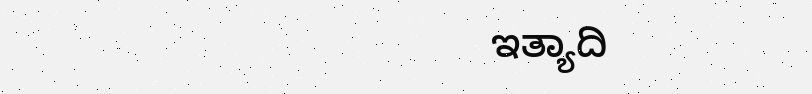ಇತ್ಯಾದಿ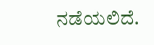ನಡೆಯಲಿದೆ.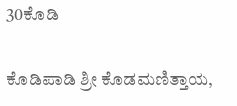30ಕೊಡಿ

ಕೊಡಿಪಾಡಿ ಶ್ರೀ ಕೊಡಮಣಿತ್ತಾಯ,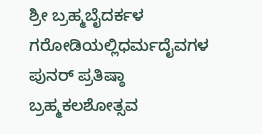ಶ್ರೀ ಬ್ರಹ್ಮಬೈದರ್ಕಳ ಗರೋಡಿಯಲ್ಲಿಧರ್ಮದೈವಗಳ ಪುನರ್ ಪ್ರತಿಷ್ಠಾ ಬ್ರಹ್ಮಕಲಶೋತ್ಸವ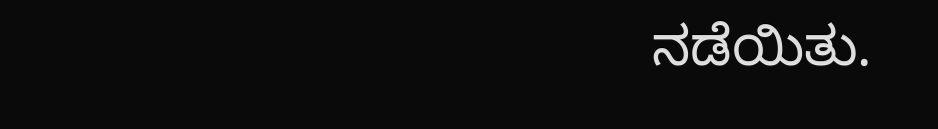ನಡೆಯಿತು.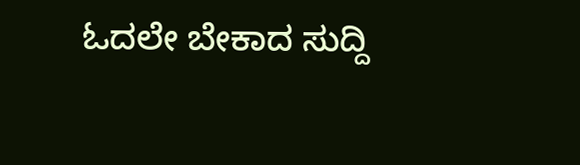ಓದಲೇ ಬೇಕಾದ ಸುದ್ದಿ